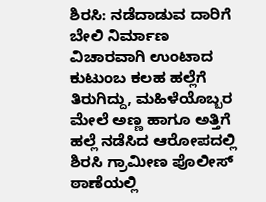ಶಿರಸಿ: ನಡೆದಾಡುವ ದಾರಿಗೆ ಬೇಲಿ ನಿರ್ಮಾಣ ವಿಚಾರವಾಗಿ ಉಂಟಾದ ಕುಟುಂಬ ಕಲಹ ಹಲ್ಲೆಗೆ ತಿರುಗಿದ್ದು, ಮಹಿಳೆಯೊಬ್ಬರ ಮೇಲೆ ಅಣ್ಣ ಹಾಗೂ ಅತ್ತಿಗೆ ಹಲ್ಲೆ ನಡೆಸಿದ ಆರೋಪದಲ್ಲಿ ಶಿರಸಿ ಗ್ರಾಮೀಣ ಪೊಲೀಸ್ ಠಾಣೆಯಲ್ಲಿ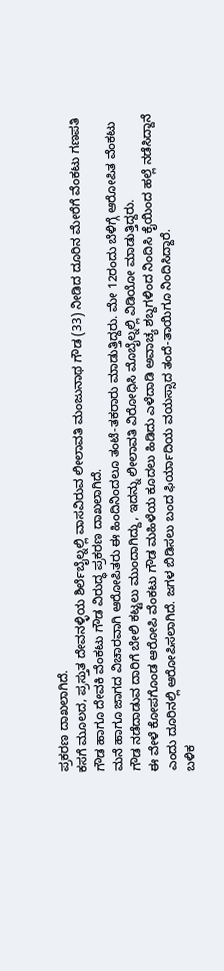ಪ್ರಕರಣ ದಾಖಲಾಗಿದೆ.
ಕಸಗೆ ಮೂಲದ, ಪ್ರಸ್ತುತ ದೇವನಳ್ಳಿಯ ಶಿರ್ಲೆಬೈಲ್ನಲ್ಲಿ ವಾಸವಿರುವ ಲೀಲಾವತಿ ಮಂಜುನಾಥ ಗೌಡ (33) ನೀಡಿದ ದೂರಿನ ಮೇರೆಗೆ ವೆಂಕಟು ಗಣಪತಿ ಗೌಡ ಹಾಗೂ ದೇವಕಿ ವೆಂಕಟು ಗೌಡ ವಿರುದ್ಧ ಪ್ರಕರಣ ದಾಖಲಾಗಿದೆ.
ಮನೆ ಹಾಗೂ ಜಾಗದ ವಿಚಾರವಾಗಿ ಆರೋಪಿತರು ಈ ಹಿಂದಿನಿಂದಲೂ ತಂಟೆ-ತಕರಾರು ಮಾಡುತ್ತಿದ್ದರು. ಮೇ 12ರಂದು ಬೆಳಿಗ್ಗೆ ಆರೋಪಿತ ವೆಂಕಟು ಗೌಡ ನಡೆದಾಡುವ ದಾರಿಗೆ ಬೇಲಿ ಕಟ್ಟಲು ಮುಂದಾಗಿದ್ದು, ಇದನ್ನು ಲೀಲಾವತಿ ವಿರೋಧಿಸಿ ಮೊಬೈಲ್ನಲ್ಲಿ ವಿಡಿಯೋ ಮಾಡುತ್ತಿದ್ದರು.
ಈ ವೇಳೆ ಕೋಪಗೊಂಡ ಆರೋಪಿ ವೆಂಕಟು ಗೌಡ ಮಹಿಳೆಯ ಕೂದಲು ಹಿಡಿದು ಎಳೆದಾಡಿ ಅವಾಚ್ಯ ಶಬ್ದಗಳಿಂದ ನಿಂದಿಸಿ ಕೈಯಿಂದ ಹಲ್ಲೆ ನಡೆಸಿದ್ದಾನೆ ಎಂದು ದೂರಿನಲ್ಲಿ ಆರೋಪಿಸಲಾಗಿದೆ. ಜಗಳ ಬಿಡಿಸಲು ಬಂದ ಫಿರ್ಯಾದಿಯ ವಯಸ್ಸಾದ ತಂದೆ-ತಾಯಿಗೂ ನಿಂದಿಸಿದ್ದಾರೆ.
ಬಳಿಕ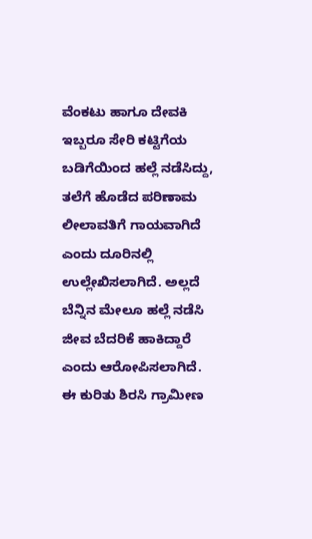ವೆಂಕಟು ಹಾಗೂ ದೇವಕಿ ಇಬ್ಬರೂ ಸೇರಿ ಕಟ್ಟಿಗೆಯ ಬಡಿಗೆಯಿಂದ ಹಲ್ಲೆ ನಡೆಸಿದ್ದು, ತಲೆಗೆ ಹೊಡೆದ ಪರಿಣಾಮ ಲೀಲಾವತಿಗೆ ಗಾಯವಾಗಿದೆ ಎಂದು ದೂರಿನಲ್ಲಿ ಉಲ್ಲೇಖಿಸಲಾಗಿದೆ. ಅಲ್ಲದೆ ಬೆನ್ನಿನ ಮೇಲೂ ಹಲ್ಲೆ ನಡೆಸಿ ಜೀವ ಬೆದರಿಕೆ ಹಾಕಿದ್ದಾರೆ ಎಂದು ಆರೋಪಿಸಲಾಗಿದೆ.
ಈ ಕುರಿತು ಶಿರಸಿ ಗ್ರಾಮೀಣ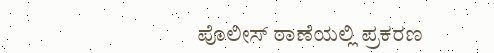ಪೊಲೀಸ್ ಠಾಣೆಯಲ್ಲಿ ಪ್ರಕರಣ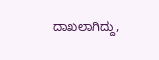ದಾಖಲಾಗಿದ್ದು,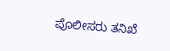ಪೊಲೀಸರು ತನಿಖೆ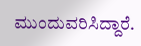ಮುಂದುವರಿಸಿದ್ದಾರೆ.